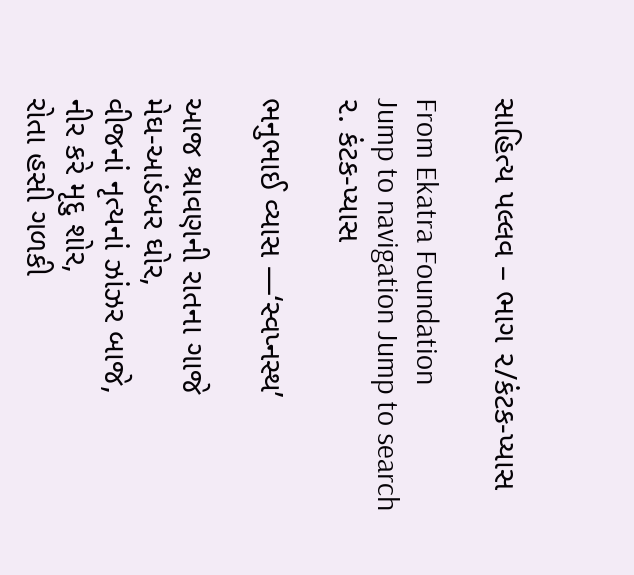સાહિત્ય પલ્લવ – ભાગ ૨/કંટક-પ્યાસ

From Ekatra Foundation
Jump to navigation Jump to search
૨. કંટક-પ્યાસ

ભનુભાઈ વ્યાસ —‘સ્વપ્નસ્થ’

આજ શ્રાવણની રાતના ગાજે
મેઘ-આડંબર ઘોર,
વીજનાં નૃત્યનાં ઝાંઝર બાજે,
નીર કરે મૃદુ શોર,
રોતા હસી ગળકી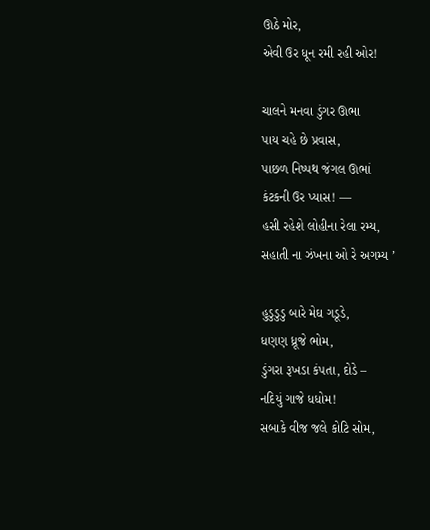ઊઠે મોર,
એવી ઉર ધૂન રમી રહી ઓર!

ચાલને મનવા ડુંગર ઊભા
પાય ચહે છે પ્રવાસ,
પાછળ નિષ્પથ જંગલ ઊભાં
કંટકની ઉર પ્યાસ! —
હસી રહેશે લોહીના રેલા રમ્ય,
સહાતી ના ઝંખના ઓ રે અગમ્ય ’

હુડુડુડુ બારે મેઘ ગડૂડે,
ધણણ ધ્રૂજે ભોમ,
ડુંગરા રૂખડા કંપતા, દોડે –
નદિયું ગાજે ધધોમ!
સબાકે વીજ જલે કોટિ સોમ,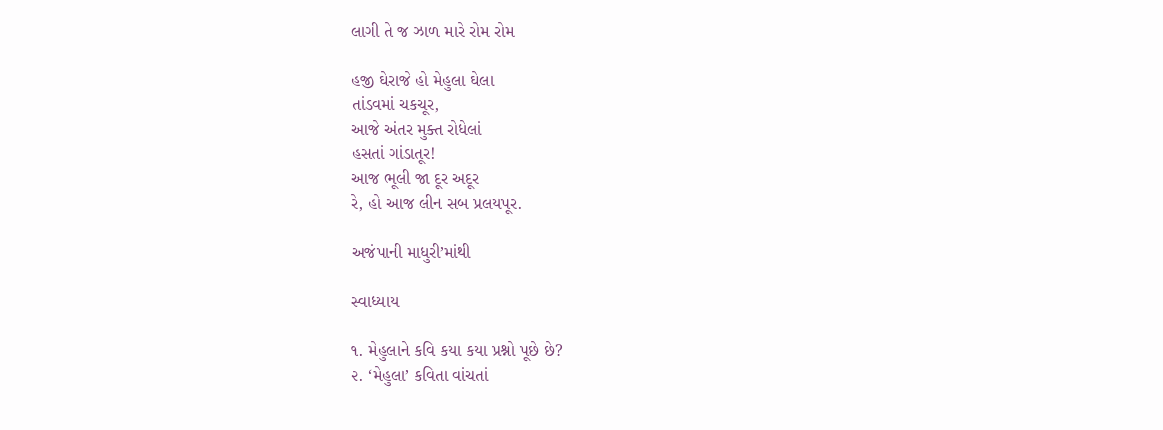લાગી તે જ ઝાળ મારે રોમ રોમ

હજી ઘેરાજે હો મેહુલા ઘેલા
તાંડવમાં ચકચૂર,
આજે અંતર મુક્ત રોધેલાં
હસતાં ગાંડાતૂર!
આજ ભૂલી જા દૂર અદૂર
રે, હો આજ લીન સબ પ્રલયપૂર.

અજંપાની માધુરી’માંથી

સ્વાધ્યાય

૧. મેહુલાને કવિ કયા કયા પ્રશ્નો પૂછે છે?
૨. ‘મેહુલા’ કવિતા વાંચતાં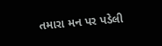તમારા મન પર પડેલી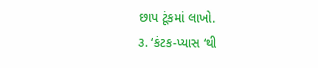છાપ ટૂંકમાં લાખો.
૩. ‘કંટક-પ્યાસ ‘થી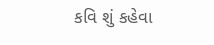કવિ શું કહેવા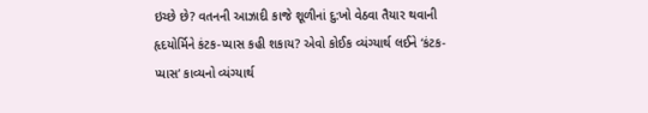ઇચ્છે છે? વતનની આઝાદી કાજે શૂળીનાં દુ:ખો વેઠવા તૈયાર થવાની હૃદયોર્મિને કંટક-પ્યાસ કહી શકાય? એવો કોઈક વ્યંગ્યાર્થ લઈને ‘કંટક-પ્યાસ’ કાવ્યનો વ્યંગ્યાર્થ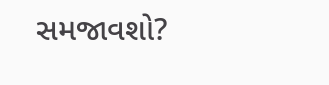સમજાવશો?